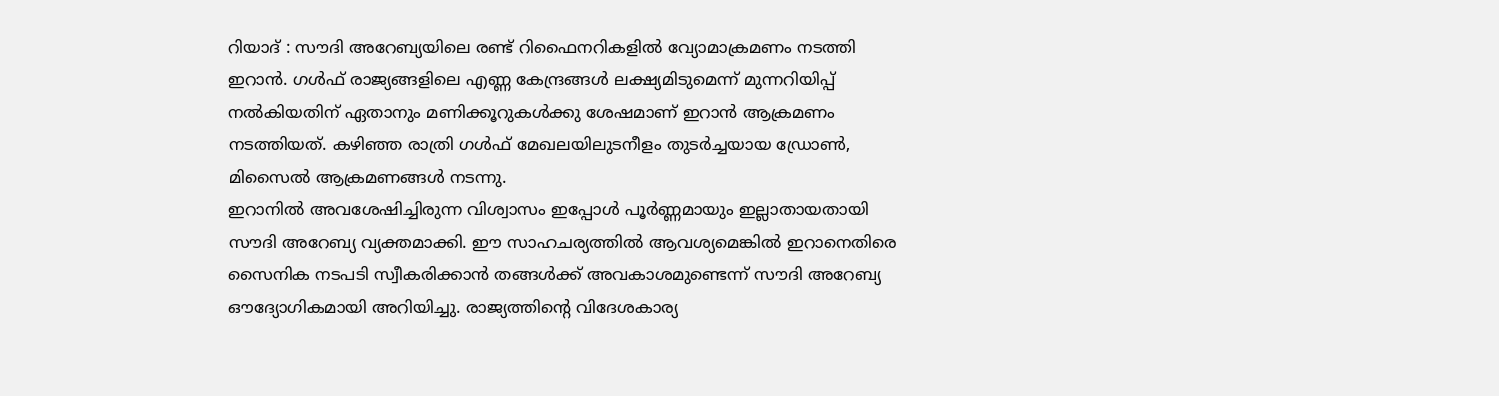റിയാദ് : സൗദി അറേബ്യയിലെ രണ്ട് റിഫൈനറികളിൽ വ്യോമാക്രമണം നടത്തി ഇറാൻ. ഗൾഫ് രാജ്യങ്ങളിലെ എണ്ണ കേന്ദ്രങ്ങൾ ലക്ഷ്യമിടുമെന്ന് മുന്നറിയിപ്പ് നൽകിയതിന് ഏതാനും മണിക്കൂറുകൾക്കു ശേഷമാണ് ഇറാൻ ആക്രമണം നടത്തിയത്. കഴിഞ്ഞ രാത്രി ഗൾഫ് മേഖലയിലുടനീളം തുടർച്ചയായ ഡ്രോൺ, മിസൈൽ ആക്രമണങ്ങൾ നടന്നു.
ഇറാനിൽ അവശേഷിച്ചിരുന്ന വിശ്വാസം ഇപ്പോൾ പൂർണ്ണമായും ഇല്ലാതായതായി സൗദി അറേബ്യ വ്യക്തമാക്കി. ഈ സാഹചര്യത്തിൽ ആവശ്യമെങ്കിൽ ഇറാനെതിരെ സൈനിക നടപടി സ്വീകരിക്കാൻ തങ്ങൾക്ക് അവകാശമുണ്ടെന്ന് സൗദി അറേബ്യ ഔദ്യോഗികമായി അറിയിച്ചു. രാജ്യത്തിന്റെ വിദേശകാര്യ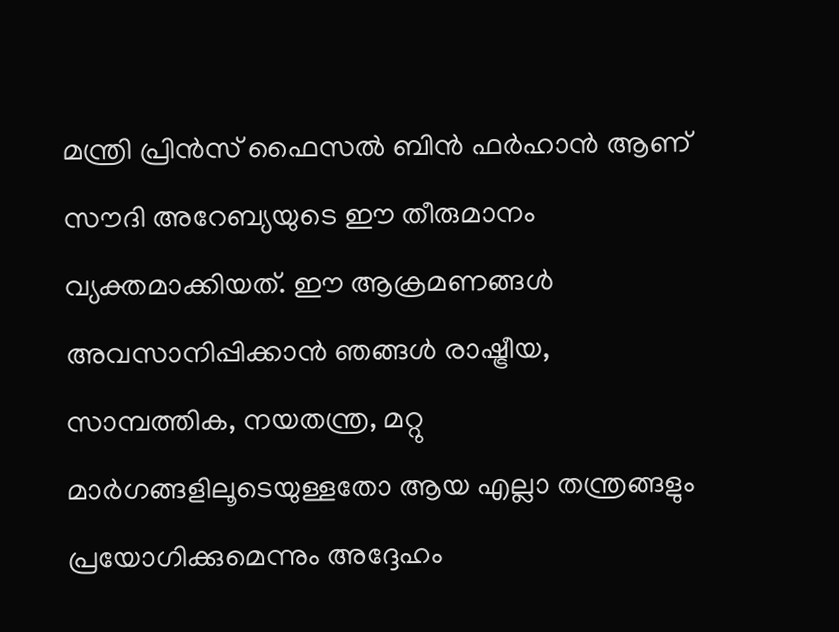മന്ത്രി പ്രിൻസ് ഫൈസൽ ബിൻ ഫർഹാൻ ആണ് സൗദി അറേബ്യയുടെ ഈ തീരുമാനം വ്യക്തമാക്കിയത്. ഈ ആക്രമണങ്ങൾ അവസാനിപ്പിക്കാൻ ഞങ്ങൾ രാഷ്ട്രീയ, സാമ്പത്തിക, നയതന്ത്ര, മറ്റു മാർഗങ്ങളിലൂടെയുള്ളതോ ആയ എല്ലാ തന്ത്രങ്ങളും പ്രയോഗിക്കുമെന്നും അദ്ദേഹം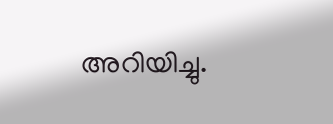അറിയിച്ചു.